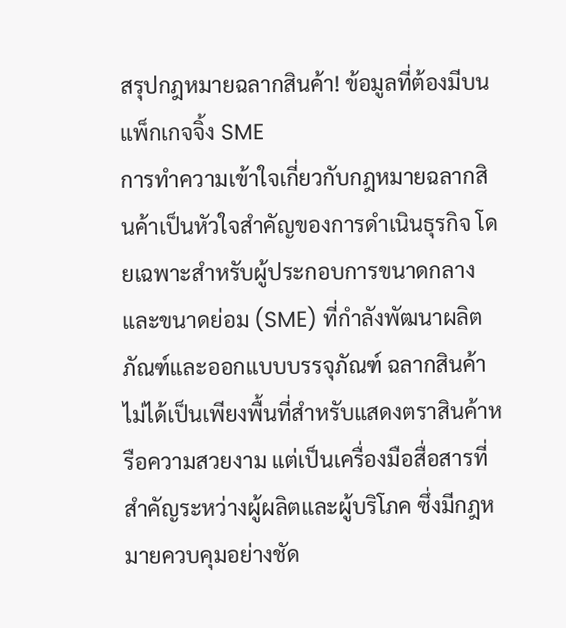สรุปกฎหมายฉลากสินค้า! ข้อมูลที่ต้องมีบนแพ็กเกจจิ้ง SME
การทำความเข้าใจเกี่ยวกับกฎหมายฉลากสินค้าเป็นหัวใจสำคัญของการดำเนินธุรกิจ โดยเฉพาะสำหรับผู้ประกอบการขนาดกลางและขนาดย่อม (SME) ที่กำลังพัฒนาผลิตภัณฑ์และออกแบบบรรจุภัณฑ์ ฉลากสินค้าไม่ได้เป็นเพียงพื้นที่สำหรับแสดงตราสินค้าหรือความสวยงาม แต่เป็นเครื่องมือสื่อสารที่สำคัญระหว่างผู้ผลิตและผู้บริโภค ซึ่งมีกฎหมายควบคุมอย่างชัด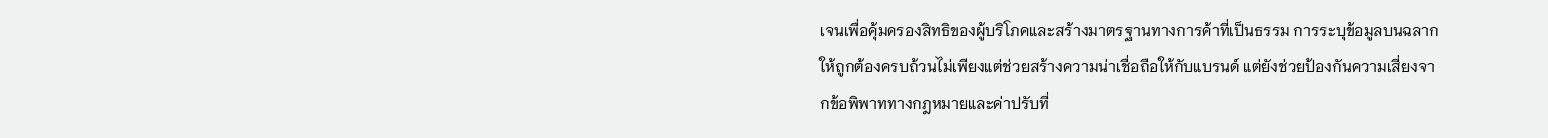เจนเพื่อคุ้มครองสิทธิของผู้บริโภคและสร้างมาตรฐานทางการค้าที่เป็นธรรม การระบุข้อมูลบนฉลากให้ถูกต้องครบถ้วนไม่เพียงแต่ช่วยสร้างความน่าเชื่อถือให้กับแบรนด์ แต่ยังช่วยป้องกันความเสี่ยงจากข้อพิพาททางกฎหมายและค่าปรับที่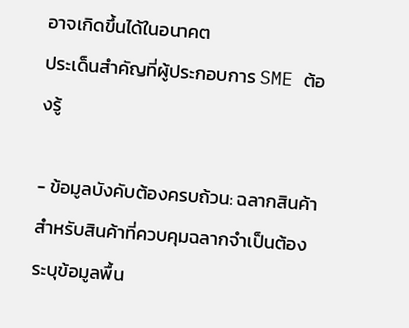อาจเกิดขึ้นได้ในอนาคต
ประเด็นสำคัญที่ผู้ประกอบการ SME ต้องรู้

- ข้อมูลบังคับต้องครบถ้วน: ฉลากสินค้าสำหรับสินค้าที่ควบคุมฉลากจำเป็นต้องระบุข้อมูลพื้น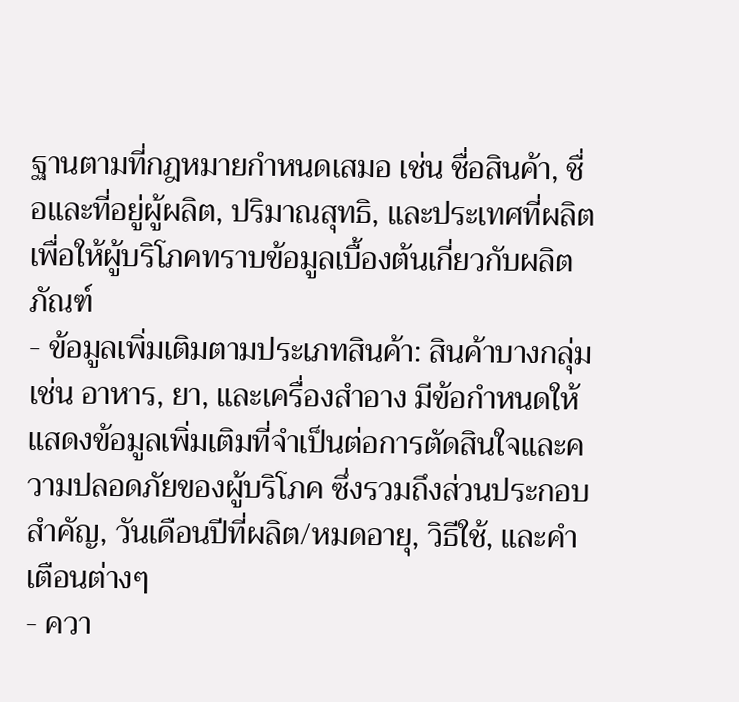ฐานตามที่กฎหมายกำหนดเสมอ เช่น ชื่อสินค้า, ชื่อและที่อยู่ผู้ผลิต, ปริมาณสุทธิ, และประเทศที่ผลิต เพื่อให้ผู้บริโภคทราบข้อมูลเบื้องต้นเกี่ยวกับผลิตภัณฑ์
- ข้อมูลเพิ่มเติมตามประเภทสินค้า: สินค้าบางกลุ่ม เช่น อาหาร, ยา, และเครื่องสำอาง มีข้อกำหนดให้แสดงข้อมูลเพิ่มเติมที่จำเป็นต่อการตัดสินใจและความปลอดภัยของผู้บริโภค ซึ่งรวมถึงส่วนประกอบสำคัญ, วันเดือนปีที่ผลิต/หมดอายุ, วิธีใช้, และคำเตือนต่างๆ
- ควา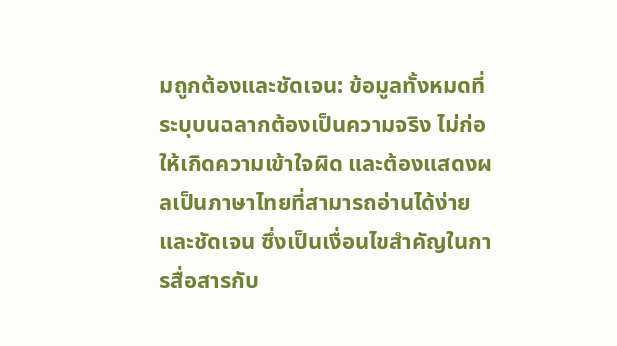มถูกต้องและชัดเจน: ข้อมูลทั้งหมดที่ระบุบนฉลากต้องเป็นความจริง ไม่ก่อให้เกิดความเข้าใจผิด และต้องแสดงผลเป็นภาษาไทยที่สามารถอ่านได้ง่ายและชัดเจน ซึ่งเป็นเงื่อนไขสำคัญในการสื่อสารกับ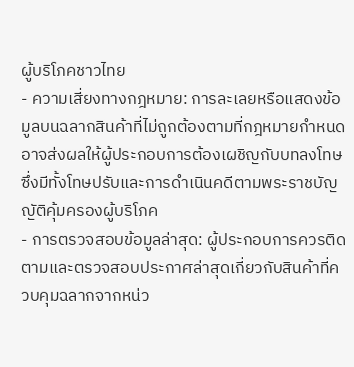ผู้บริโภคชาวไทย
- ความเสี่ยงทางกฎหมาย: การละเลยหรือแสดงข้อมูลบนฉลากสินค้าที่ไม่ถูกต้องตามที่กฎหมายกำหนด อาจส่งผลให้ผู้ประกอบการต้องเผชิญกับบทลงโทษ ซึ่งมีทั้งโทษปรับและการดำเนินคดีตามพระราชบัญญัติคุ้มครองผู้บริโภค
- การตรวจสอบข้อมูลล่าสุด: ผู้ประกอบการควรติดตามและตรวจสอบประกาศล่าสุดเกี่ยวกับสินค้าที่ควบคุมฉลากจากหน่ว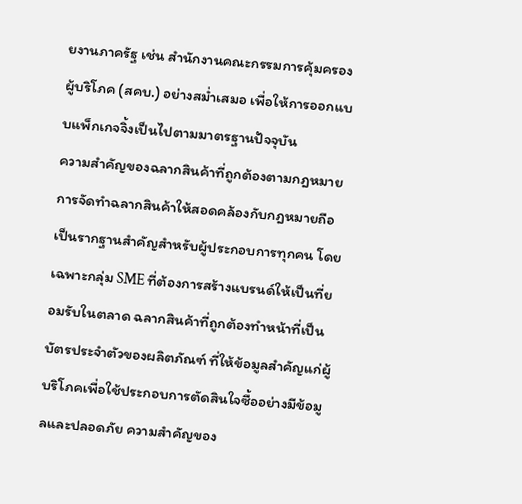ยงานภาครัฐ เช่น สำนักงานคณะกรรมการคุ้มครองผู้บริโภค (สคบ.) อย่างสม่ำเสมอ เพื่อให้การออกแบบแพ็กเกจจิ้งเป็นไปตามมาตรฐานปัจจุบัน
ความสำคัญของฉลากสินค้าที่ถูกต้องตามกฎหมาย
การจัดทำฉลากสินค้าให้สอดคล้องกับกฎหมายถือเป็นรากฐานสำคัญสำหรับผู้ประกอบการทุกคน โดยเฉพาะกลุ่ม SME ที่ต้องการสร้างแบรนด์ให้เป็นที่ยอมรับในตลาด ฉลากสินค้าที่ถูกต้องทำหน้าที่เป็นบัตรประจำตัวของผลิตภัณฑ์ ที่ให้ข้อมูลสำคัญแก่ผู้บริโภคเพื่อใช้ประกอบการตัดสินใจซื้ออย่างมีข้อมูลและปลอดภัย ความสำคัญของ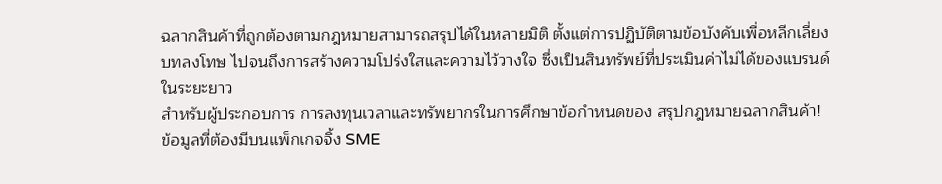ฉลากสินค้าที่ถูกต้องตามกฎหมายสามารถสรุปได้ในหลายมิติ ตั้งแต่การปฏิบัติตามข้อบังคับเพื่อหลีกเลี่ยงบทลงโทษ ไปจนถึงการสร้างความโปร่งใสและความไว้วางใจ ซึ่งเป็นสินทรัพย์ที่ประเมินค่าไม่ได้ของแบรนด์ในระยะยาว
สำหรับผู้ประกอบการ การลงทุนเวลาและทรัพยากรในการศึกษาข้อกำหนดของ สรุปกฎหมายฉลากสินค้า! ข้อมูลที่ต้องมีบนแพ็กเกจจิ้ง SME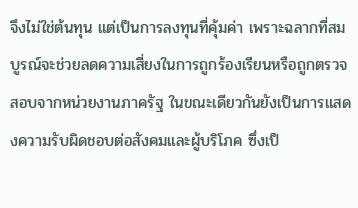จึงไม่ใช่ต้นทุน แต่เป็นการลงทุนที่คุ้มค่า เพราะฉลากที่สมบูรณ์จะช่วยลดความเสี่ยงในการถูกร้องเรียนหรือถูกตรวจสอบจากหน่วยงานภาครัฐ ในขณะเดียวกันยังเป็นการแสดงความรับผิดชอบต่อสังคมและผู้บริโภค ซึ่งเป็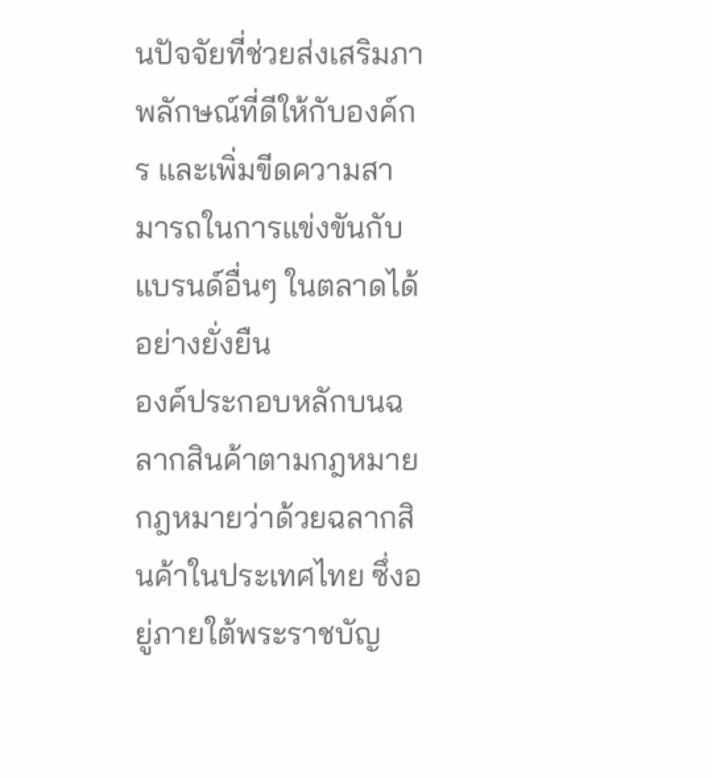นปัจจัยที่ช่วยส่งเสริมภาพลักษณ์ที่ดีให้กับองค์กร และเพิ่มขีดความสามารถในการแข่งขันกับแบรนด์อื่นๆ ในตลาดได้อย่างยั่งยืน
องค์ประกอบหลักบนฉลากสินค้าตามกฎหมาย
กฎหมายว่าด้วยฉลากสินค้าในประเทศไทย ซึ่งอยู่ภายใต้พระราชบัญ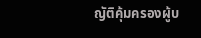ญัติคุ้มครองผู้บ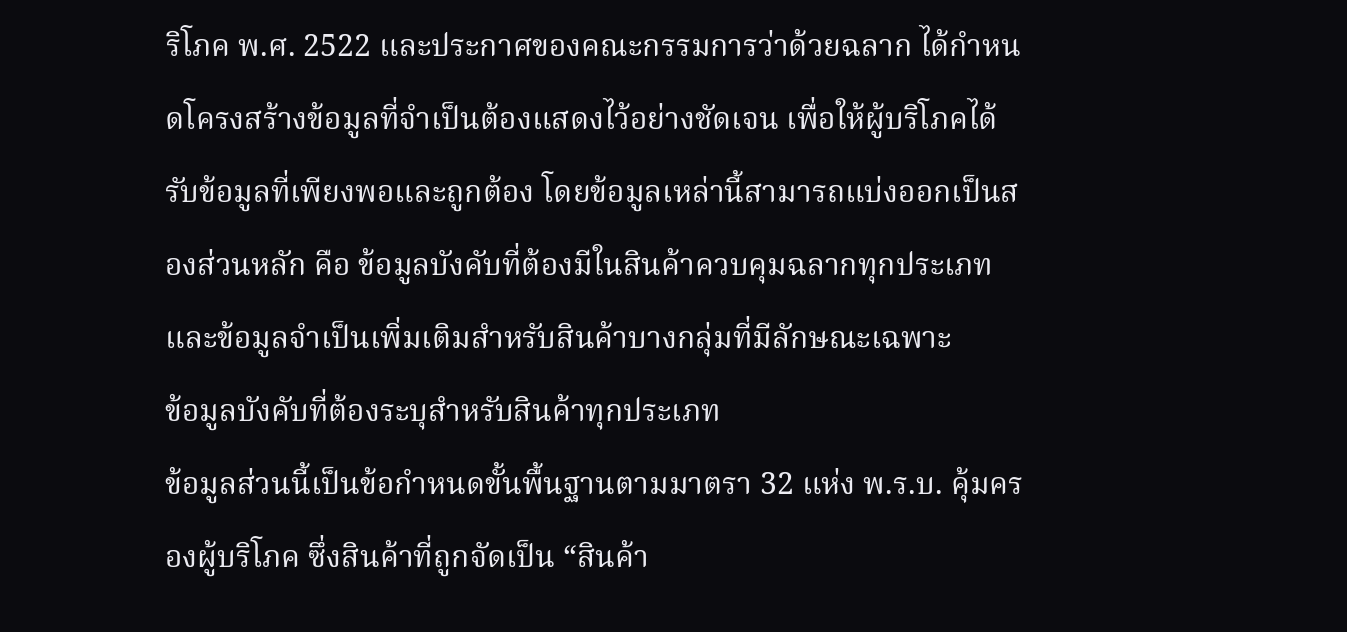ริโภค พ.ศ. 2522 และประกาศของคณะกรรมการว่าด้วยฉลาก ได้กำหนดโครงสร้างข้อมูลที่จำเป็นต้องแสดงไว้อย่างชัดเจน เพื่อให้ผู้บริโภคได้รับข้อมูลที่เพียงพอและถูกต้อง โดยข้อมูลเหล่านี้สามารถแบ่งออกเป็นสองส่วนหลัก คือ ข้อมูลบังคับที่ต้องมีในสินค้าควบคุมฉลากทุกประเภท และข้อมูลจำเป็นเพิ่มเติมสำหรับสินค้าบางกลุ่มที่มีลักษณะเฉพาะ
ข้อมูลบังคับที่ต้องระบุสำหรับสินค้าทุกประเภท
ข้อมูลส่วนนี้เป็นข้อกำหนดขั้นพื้นฐานตามมาตรา 32 แห่ง พ.ร.บ. คุ้มครองผู้บริโภค ซึ่งสินค้าที่ถูกจัดเป็น “สินค้า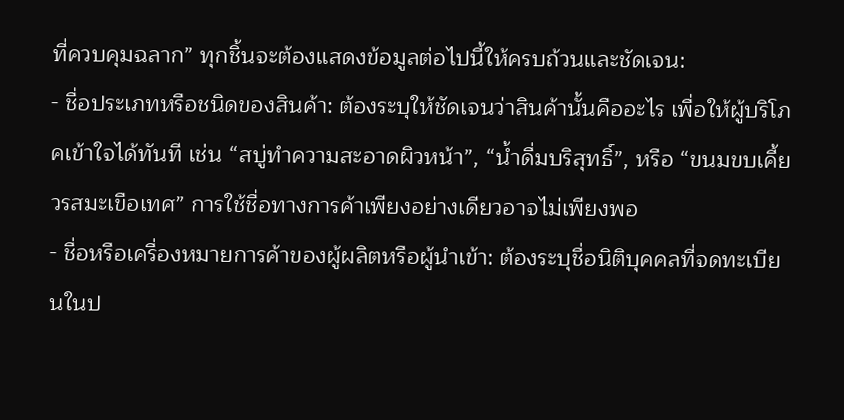ที่ควบคุมฉลาก” ทุกชิ้นจะต้องแสดงข้อมูลต่อไปนี้ให้ครบถ้วนและชัดเจน:
- ชื่อประเภทหรือชนิดของสินค้า: ต้องระบุให้ชัดเจนว่าสินค้านั้นคืออะไร เพื่อให้ผู้บริโภคเข้าใจได้ทันที เช่น “สบู่ทำความสะอาดผิวหน้า”, “น้ำดื่มบริสุทธิ์”, หรือ “ขนมขบเคี้ยวรสมะเขือเทศ” การใช้ชื่อทางการค้าเพียงอย่างเดียวอาจไม่เพียงพอ
- ชื่อหรือเครื่องหมายการค้าของผู้ผลิตหรือผู้นำเข้า: ต้องระบุชื่อนิติบุคคลที่จดทะเบียนในป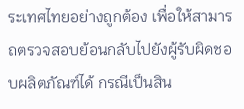ระเทศไทยอย่างถูกต้อง เพื่อให้สามารถตรวจสอบย้อนกลับไปยังผู้รับผิดชอบผลิตภัณฑ์ได้ กรณีเป็นสิน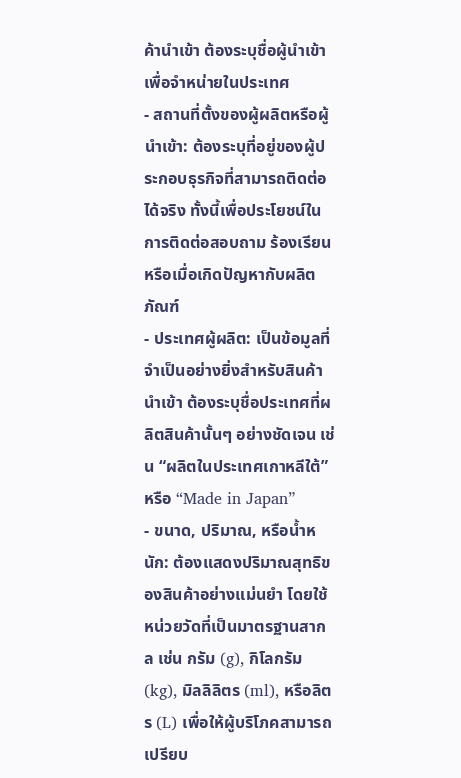ค้านำเข้า ต้องระบุชื่อผู้นำเข้าเพื่อจำหน่ายในประเทศ
- สถานที่ตั้งของผู้ผลิตหรือผู้นำเข้า: ต้องระบุที่อยู่ของผู้ประกอบธุรกิจที่สามารถติดต่อได้จริง ทั้งนี้เพื่อประโยชน์ในการติดต่อสอบถาม ร้องเรียน หรือเมื่อเกิดปัญหากับผลิตภัณฑ์
- ประเทศผู้ผลิต: เป็นข้อมูลที่จำเป็นอย่างยิ่งสำหรับสินค้านำเข้า ต้องระบุชื่อประเทศที่ผลิตสินค้านั้นๆ อย่างชัดเจน เช่น “ผลิตในประเทศเกาหลีใต้” หรือ “Made in Japan”
- ขนาด, ปริมาณ, หรือน้ำหนัก: ต้องแสดงปริมาณสุทธิของสินค้าอย่างแม่นยำ โดยใช้หน่วยวัดที่เป็นมาตรฐานสากล เช่น กรัม (g), กิโลกรัม (kg), มิลลิลิตร (ml), หรือลิตร (L) เพื่อให้ผู้บริโภคสามารถเปรียบ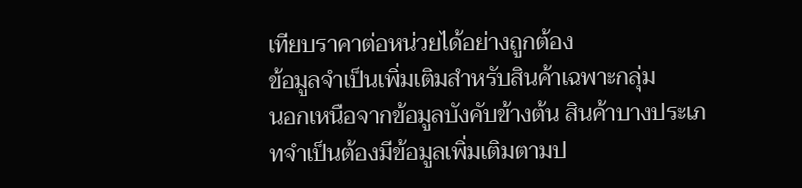เทียบราคาต่อหน่วยได้อย่างถูกต้อง
ข้อมูลจำเป็นเพิ่มเติมสำหรับสินค้าเฉพาะกลุ่ม
นอกเหนือจากข้อมูลบังคับข้างต้น สินค้าบางประเภทจำเป็นต้องมีข้อมูลเพิ่มเติมตามป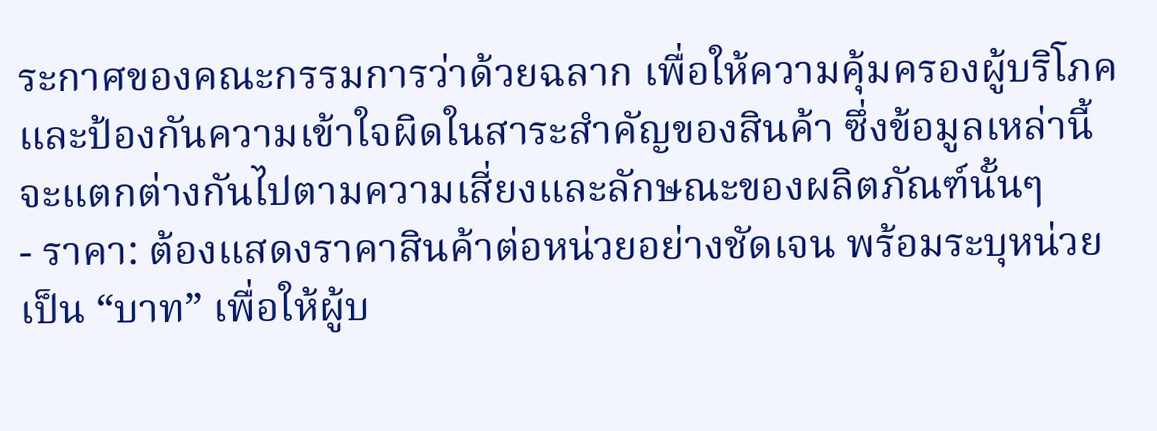ระกาศของคณะกรรมการว่าด้วยฉลาก เพื่อให้ความคุ้มครองผู้บริโภคและป้องกันความเข้าใจผิดในสาระสำคัญของสินค้า ซึ่งข้อมูลเหล่านี้จะแตกต่างกันไปตามความเสี่ยงและลักษณะของผลิตภัณฑ์นั้นๆ
- ราคา: ต้องแสดงราคาสินค้าต่อหน่วยอย่างชัดเจน พร้อมระบุหน่วยเป็น “บาท” เพื่อให้ผู้บ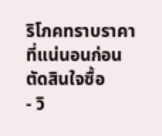ริโภคทราบราคาที่แน่นอนก่อนตัดสินใจซื้อ
- วิ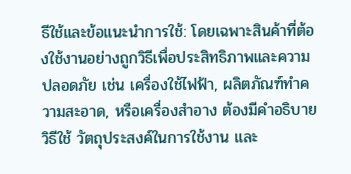ธีใช้และข้อแนะนำการใช้: โดยเฉพาะสินค้าที่ต้องใช้งานอย่างถูกวิธีเพื่อประสิทธิภาพและความปลอดภัย เช่น เครื่องใช้ไฟฟ้า, ผลิตภัณฑ์ทำความสะอาด, หรือเครื่องสำอาง ต้องมีคำอธิบายวิธีใช้ วัตถุประสงค์ในการใช้งาน และ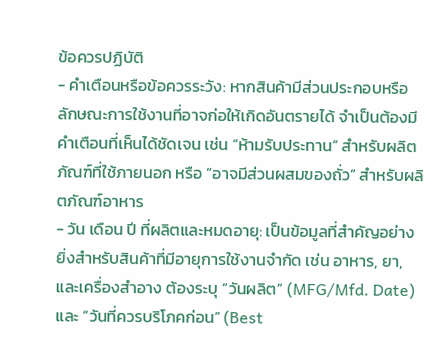ข้อควรปฏิบัติ
- คำเตือนหรือข้อควรระวัง: หากสินค้ามีส่วนประกอบหรือลักษณะการใช้งานที่อาจก่อให้เกิดอันตรายได้ จำเป็นต้องมีคำเตือนที่เห็นได้ชัดเจน เช่น “ห้ามรับประทาน” สำหรับผลิตภัณฑ์ที่ใช้ภายนอก หรือ “อาจมีส่วนผสมของถั่ว” สำหรับผลิตภัณฑ์อาหาร
- วัน เดือน ปี ที่ผลิตและหมดอายุ: เป็นข้อมูลที่สำคัญอย่างยิ่งสำหรับสินค้าที่มีอายุการใช้งานจำกัด เช่น อาหาร, ยา, และเครื่องสำอาง ต้องระบุ “วันผลิต” (MFG/Mfd. Date) และ “วันที่ควรบริโภคก่อน” (Best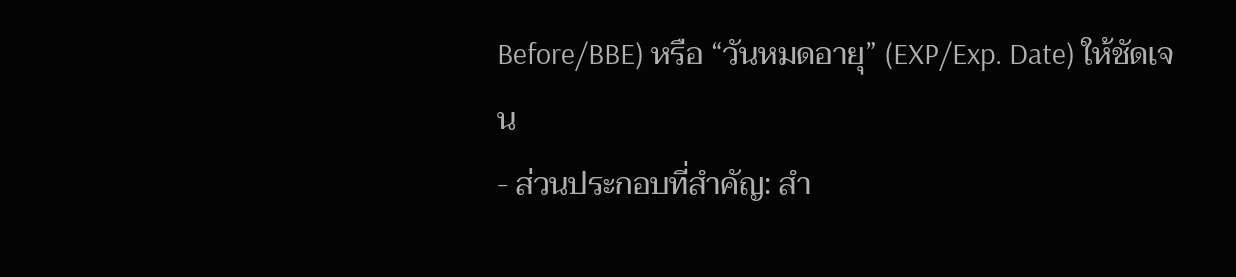Before/BBE) หรือ “วันหมดอายุ” (EXP/Exp. Date) ให้ชัดเจน
- ส่วนประกอบที่สำคัญ: สำ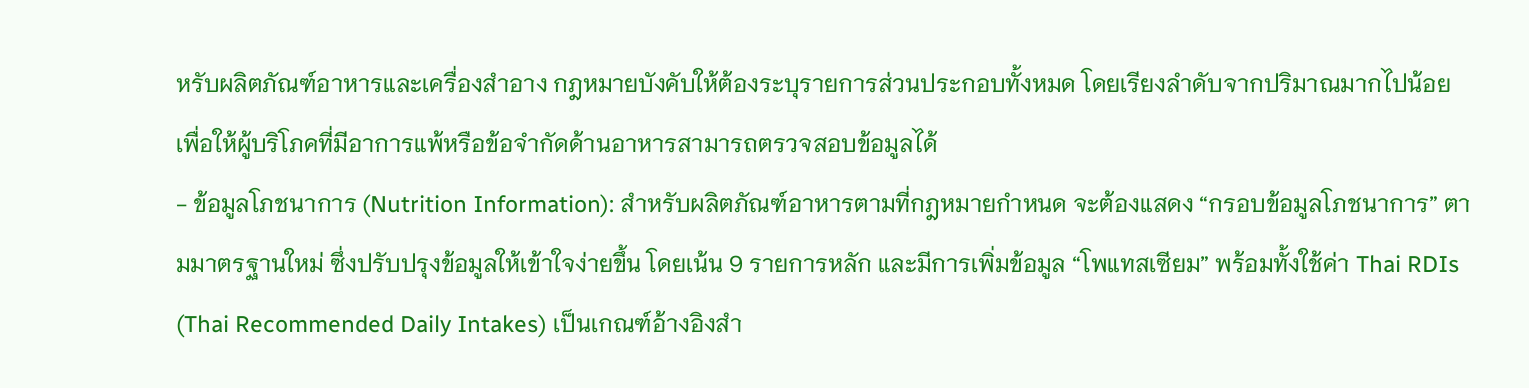หรับผลิตภัณฑ์อาหารและเครื่องสำอาง กฎหมายบังคับให้ต้องระบุรายการส่วนประกอบทั้งหมด โดยเรียงลำดับจากปริมาณมากไปน้อย เพื่อให้ผู้บริโภคที่มีอาการแพ้หรือข้อจำกัดด้านอาหารสามารถตรวจสอบข้อมูลได้
- ข้อมูลโภชนาการ (Nutrition Information): สำหรับผลิตภัณฑ์อาหารตามที่กฎหมายกำหนด จะต้องแสดง “กรอบข้อมูลโภชนาการ” ตามมาตรฐานใหม่ ซึ่งปรับปรุงข้อมูลให้เข้าใจง่ายขึ้น โดยเน้น 9 รายการหลัก และมีการเพิ่มข้อมูล “โพแทสเซียม” พร้อมทั้งใช้ค่า Thai RDIs (Thai Recommended Daily Intakes) เป็นเกณฑ์อ้างอิงสำ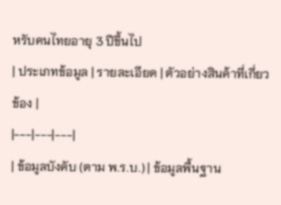หรับคนไทยอายุ 3 ปีขึ้นไป
| ประเภทข้อมูล | รายละเอียด | ตัวอย่างสินค้าที่เกี่ยวข้อง |
|---|---|---|
| ข้อมูลบังคับ (ตาม พ.ร.บ.) | ข้อมูลพื้นฐาน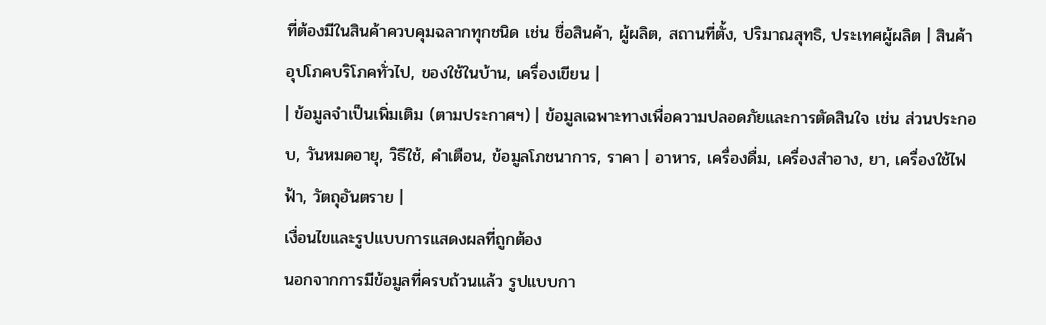ที่ต้องมีในสินค้าควบคุมฉลากทุกชนิด เช่น ชื่อสินค้า, ผู้ผลิต, สถานที่ตั้ง, ปริมาณสุทธิ, ประเทศผู้ผลิต | สินค้าอุปโภคบริโภคทั่วไป, ของใช้ในบ้าน, เครื่องเขียน |
| ข้อมูลจำเป็นเพิ่มเติม (ตามประกาศฯ) | ข้อมูลเฉพาะทางเพื่อความปลอดภัยและการตัดสินใจ เช่น ส่วนประกอบ, วันหมดอายุ, วิธีใช้, คำเตือน, ข้อมูลโภชนาการ, ราคา | อาหาร, เครื่องดื่ม, เครื่องสำอาง, ยา, เครื่องใช้ไฟฟ้า, วัตถุอันตราย |
เงื่อนไขและรูปแบบการแสดงผลที่ถูกต้อง
นอกจากการมีข้อมูลที่ครบถ้วนแล้ว รูปแบบกา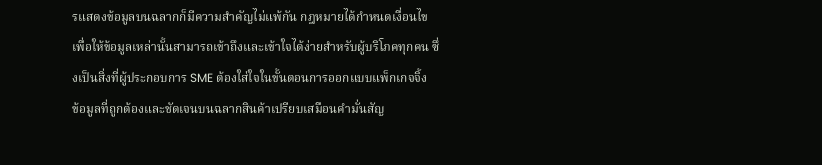รแสดงข้อมูลบนฉลากก็มีความสำคัญไม่แพ้กัน กฎหมายได้กำหนดเงื่อนไขเพื่อให้ข้อมูลเหล่านั้นสามารถเข้าถึงและเข้าใจได้ง่ายสำหรับผู้บริโภคทุกคน ซึ่งเป็นสิ่งที่ผู้ประกอบการ SME ต้องใส่ใจในขั้นตอนการออกแบบแพ็กเกจจิ้ง
ข้อมูลที่ถูกต้องและชัดเจนบนฉลากสินค้าเปรียบเสมือนคำมั่นสัญ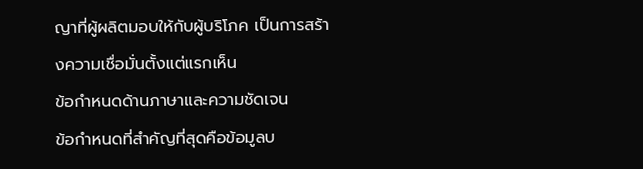ญาที่ผู้ผลิตมอบให้กับผู้บริโภค เป็นการสร้างความเชื่อมั่นตั้งแต่แรกเห็น
ข้อกำหนดด้านภาษาและความชัดเจน
ข้อกำหนดที่สำคัญที่สุดคือข้อมูลบ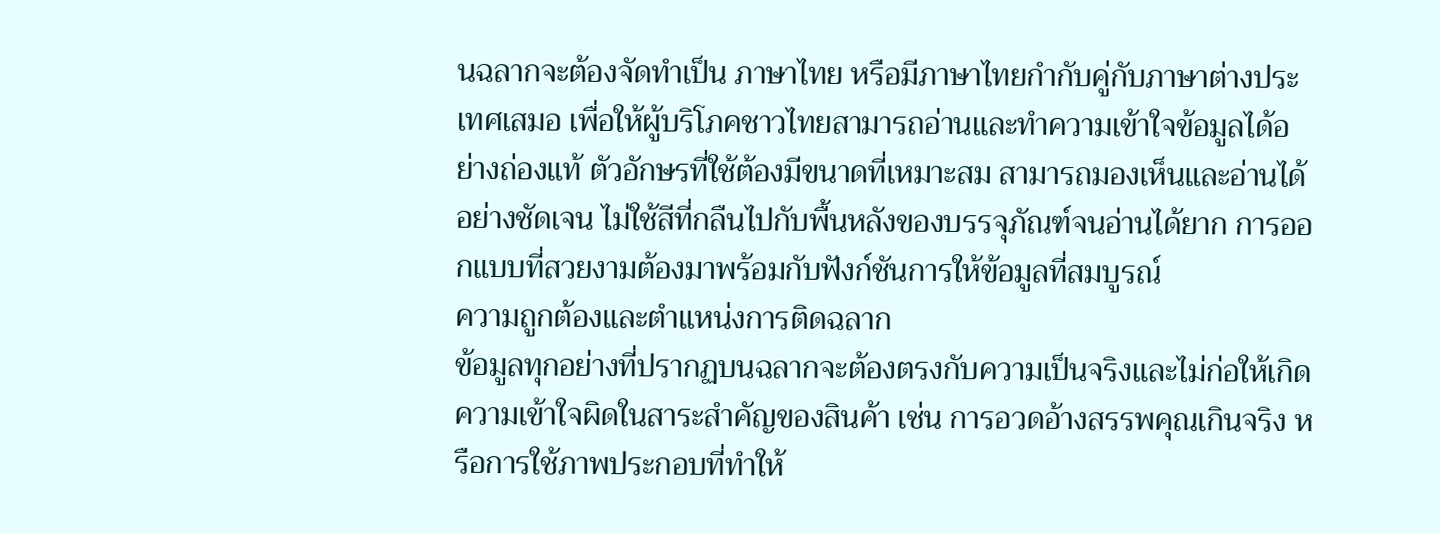นฉลากจะต้องจัดทำเป็น ภาษาไทย หรือมีภาษาไทยกำกับคู่กับภาษาต่างประเทศเสมอ เพื่อให้ผู้บริโภคชาวไทยสามารถอ่านและทำความเข้าใจข้อมูลได้อย่างถ่องแท้ ตัวอักษรที่ใช้ต้องมีขนาดที่เหมาะสม สามารถมองเห็นและอ่านได้อย่างชัดเจน ไม่ใช้สีที่กลืนไปกับพื้นหลังของบรรจุภัณฑ์จนอ่านได้ยาก การออกแบบที่สวยงามต้องมาพร้อมกับฟังก์ชันการให้ข้อมูลที่สมบูรณ์
ความถูกต้องและตำแหน่งการติดฉลาก
ข้อมูลทุกอย่างที่ปรากฏบนฉลากจะต้องตรงกับความเป็นจริงและไม่ก่อให้เกิดความเข้าใจผิดในสาระสำคัญของสินค้า เช่น การอวดอ้างสรรพคุณเกินจริง หรือการใช้ภาพประกอบที่ทำให้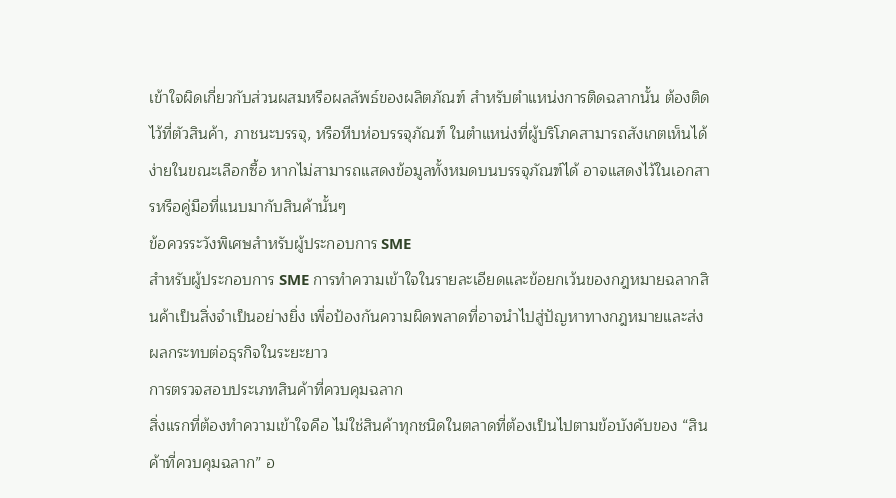เข้าใจผิดเกี่ยวกับส่วนผสมหรือผลลัพธ์ของผลิตภัณฑ์ สำหรับตำแหน่งการติดฉลากนั้น ต้องติดไว้ที่ตัวสินค้า, ภาชนะบรรจุ, หรือหีบห่อบรรจุภัณฑ์ ในตำแหน่งที่ผู้บริโภคสามารถสังเกตเห็นได้ง่ายในขณะเลือกซื้อ หากไม่สามารถแสดงข้อมูลทั้งหมดบนบรรจุภัณฑ์ได้ อาจแสดงไว้ในเอกสารหรือคู่มือที่แนบมากับสินค้านั้นๆ
ข้อควรระวังพิเศษสำหรับผู้ประกอบการ SME
สำหรับผู้ประกอบการ SME การทำความเข้าใจในรายละเอียดและข้อยกเว้นของกฎหมายฉลากสินค้าเป็นสิ่งจำเป็นอย่างยิ่ง เพื่อป้องกันความผิดพลาดที่อาจนำไปสู่ปัญหาทางกฎหมายและส่งผลกระทบต่อธุรกิจในระยะยาว
การตรวจสอบประเภทสินค้าที่ควบคุมฉลาก
สิ่งแรกที่ต้องทำความเข้าใจคือ ไม่ใช่สินค้าทุกชนิดในตลาดที่ต้องเป็นไปตามข้อบังคับของ “สินค้าที่ควบคุมฉลาก” อ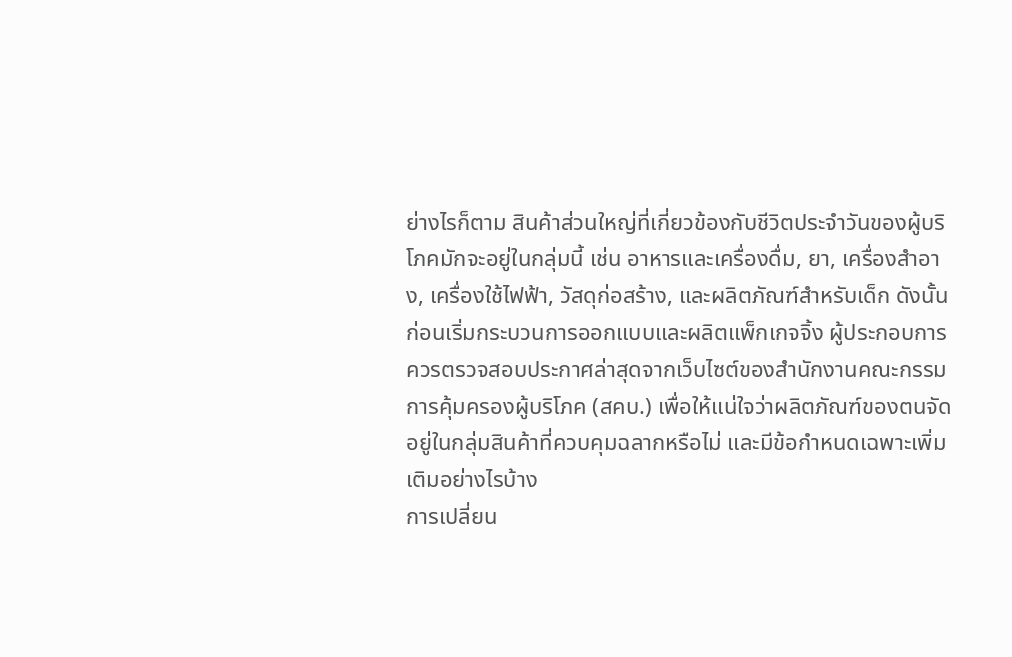ย่างไรก็ตาม สินค้าส่วนใหญ่ที่เกี่ยวข้องกับชีวิตประจำวันของผู้บริโภคมักจะอยู่ในกลุ่มนี้ เช่น อาหารและเครื่องดื่ม, ยา, เครื่องสำอาง, เครื่องใช้ไฟฟ้า, วัสดุก่อสร้าง, และผลิตภัณฑ์สำหรับเด็ก ดังนั้น ก่อนเริ่มกระบวนการออกแบบและผลิตแพ็กเกจจิ้ง ผู้ประกอบการควรตรวจสอบประกาศล่าสุดจากเว็บไซต์ของสำนักงานคณะกรรมการคุ้มครองผู้บริโภค (สคบ.) เพื่อให้แน่ใจว่าผลิตภัณฑ์ของตนจัดอยู่ในกลุ่มสินค้าที่ควบคุมฉลากหรือไม่ และมีข้อกำหนดเฉพาะเพิ่มเติมอย่างไรบ้าง
การเปลี่ยน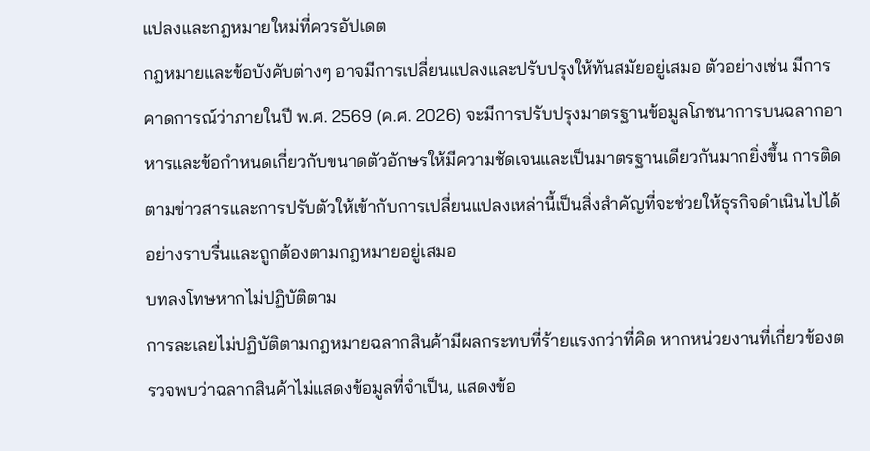แปลงและกฎหมายใหม่ที่ควรอัปเดต
กฎหมายและข้อบังคับต่างๆ อาจมีการเปลี่ยนแปลงและปรับปรุงให้ทันสมัยอยู่เสมอ ตัวอย่างเช่น มีการคาดการณ์ว่าภายในปี พ.ศ. 2569 (ค.ศ. 2026) จะมีการปรับปรุงมาตรฐานข้อมูลโภชนาการบนฉลากอาหารและข้อกำหนดเกี่ยวกับขนาดตัวอักษรให้มีความชัดเจนและเป็นมาตรฐานเดียวกันมากยิ่งขึ้น การติดตามข่าวสารและการปรับตัวให้เข้ากับการเปลี่ยนแปลงเหล่านี้เป็นสิ่งสำคัญที่จะช่วยให้ธุรกิจดำเนินไปได้อย่างราบรื่นและถูกต้องตามกฎหมายอยู่เสมอ
บทลงโทษหากไม่ปฏิบัติตาม
การละเลยไม่ปฏิบัติตามกฎหมายฉลากสินค้ามีผลกระทบที่ร้ายแรงกว่าที่คิด หากหน่วยงานที่เกี่ยวข้องตรวจพบว่าฉลากสินค้าไม่แสดงข้อมูลที่จำเป็น, แสดงข้อ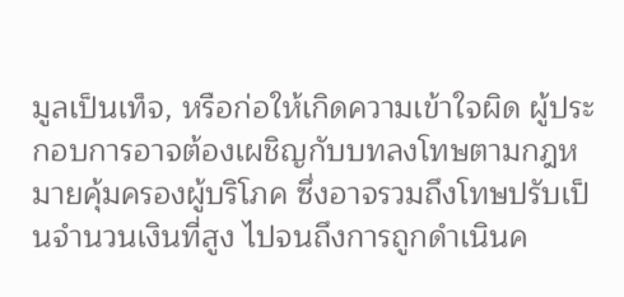มูลเป็นเท็จ, หรือก่อให้เกิดความเข้าใจผิด ผู้ประกอบการอาจต้องเผชิญกับบทลงโทษตามกฎหมายคุ้มครองผู้บริโภค ซึ่งอาจรวมถึงโทษปรับเป็นจำนวนเงินที่สูง ไปจนถึงการถูกดำเนินค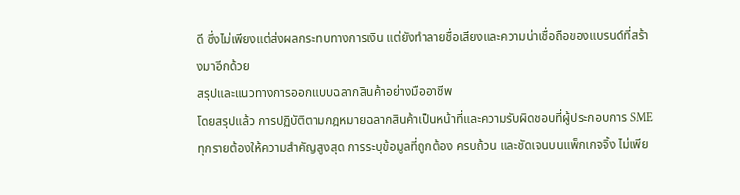ดี ซึ่งไม่เพียงแต่ส่งผลกระทบทางการเงิน แต่ยังทำลายชื่อเสียงและความน่าเชื่อถือของแบรนด์ที่สร้างมาอีกด้วย
สรุปและแนวทางการออกแบบฉลากสินค้าอย่างมืออาชีพ
โดยสรุปแล้ว การปฏิบัติตามกฎหมายฉลากสินค้าเป็นหน้าที่และความรับผิดชอบที่ผู้ประกอบการ SME ทุกรายต้องให้ความสำคัญสูงสุด การระบุข้อมูลที่ถูกต้อง ครบถ้วน และชัดเจนบนแพ็กเกจจิ้ง ไม่เพีย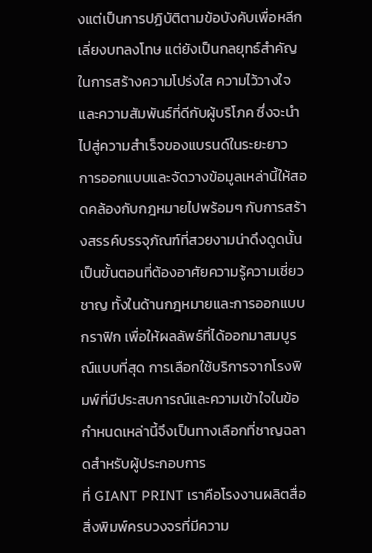งแต่เป็นการปฏิบัติตามข้อบังคับเพื่อหลีกเลี่ยงบทลงโทษ แต่ยังเป็นกลยุทธ์สำคัญในการสร้างความโปร่งใส ความไว้วางใจ และความสัมพันธ์ที่ดีกับผู้บริโภค ซึ่งจะนำไปสู่ความสำเร็จของแบรนด์ในระยะยาว
การออกแบบและจัดวางข้อมูลเหล่านี้ให้สอดคล้องกับกฎหมายไปพร้อมๆ กับการสร้างสรรค์บรรจุภัณฑ์ที่สวยงามน่าดึงดูดนั้น เป็นขั้นตอนที่ต้องอาศัยความรู้ความเชี่ยวชาญ ทั้งในด้านกฎหมายและการออกแบบกราฟิก เพื่อให้ผลลัพธ์ที่ได้ออกมาสมบูรณ์แบบที่สุด การเลือกใช้บริการจากโรงพิมพ์ที่มีประสบการณ์และความเข้าใจในข้อกำหนดเหล่านี้จึงเป็นทางเลือกที่ชาญฉลาดสำหรับผู้ประกอบการ
ที่ GIANT PRINT เราคือโรงงานผลิตสื่อสิ่งพิมพ์ครบวงจรที่มีความ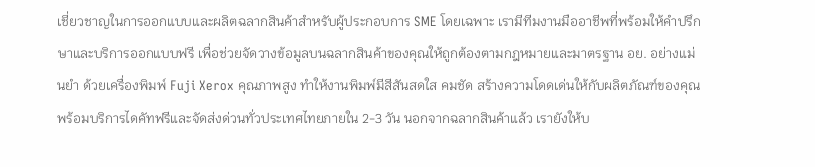เชี่ยวชาญในการออกแบบและผลิตฉลากสินค้าสำหรับผู้ประกอบการ SME โดยเฉพาะ เรามีทีมงานมืออาชีพที่พร้อมให้คำปรึกษาและบริการออกแบบฟรี เพื่อช่วยจัดวางข้อมูลบนฉลากสินค้าของคุณให้ถูกต้องตามกฎหมายและมาตรฐาน อย. อย่างแม่นยำ ด้วยเครื่องพิมพ์ Fuji Xerox คุณภาพสูง ทำให้งานพิมพ์มีสีสันสดใส คมชัด สร้างความโดดเด่นให้กับผลิตภัณฑ์ของคุณ พร้อมบริการไดคัทฟรีและจัดส่งด่วนทั่วประเทศไทยภายใน 2-3 วัน นอกจากฉลากสินค้าแล้ว เรายังให้บ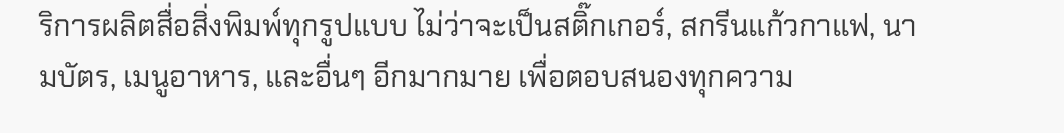ริการผลิตสื่อสิ่งพิมพ์ทุกรูปแบบ ไม่ว่าจะเป็นสติ๊กเกอร์, สกรีนแก้วกาแฟ, นามบัตร, เมนูอาหาร, และอื่นๆ อีกมากมาย เพื่อตอบสนองทุกความ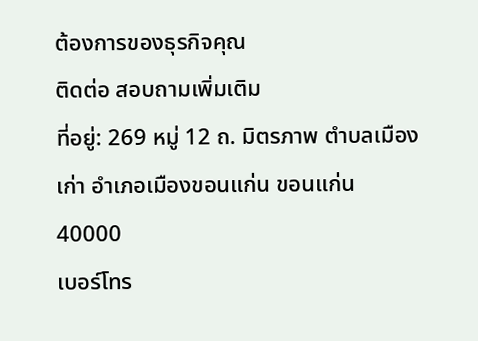ต้องการของธุรกิจคุณ
ติดต่อ สอบถามเพิ่มเติม
ที่อยู่: 269 หมู่ 12 ถ. มิตรภาพ ตำบลเมืองเก่า อำเภอเมืองขอนแก่น ขอนแก่น 40000
เบอร์โทร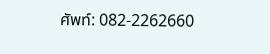ศัพท์: 082-2262660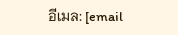อีเมล: [email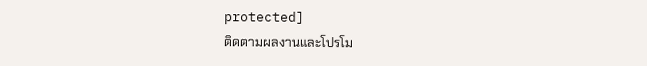protected]
ติดตามผลงานและโปรโม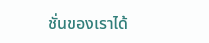ชั่นของเราได้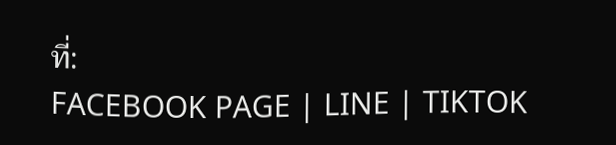ที่:
FACEBOOK PAGE | LINE | TIKTOK